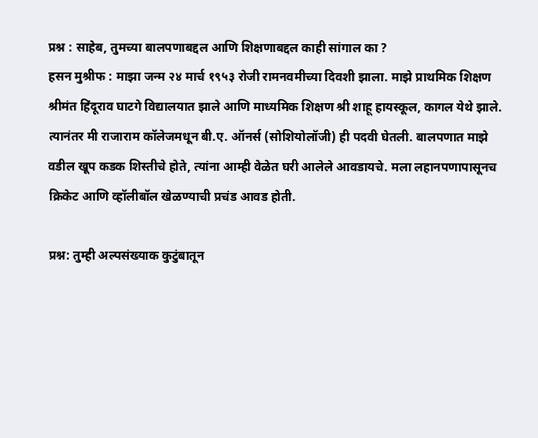प्रश्न : साहेब, तुमच्या बालपणाबद्दल आणि शिक्षणाबद्दल काही सांगाल का ?
हसन मुश्रीफ : माझा जन्म २४ मार्च १९५३ रोजी रामनवमीच्या दिवशी झाला. माझे प्राथमिक शिक्षण श्रीमंत हिंदूराव घाटगे विद्यालयात झाले आणि माध्यमिक शिक्षण श्री शाहू हायस्कूल, कागल येथे झाले. त्यानंतर मी राजाराम कॉलेजमधून बी.ए. ऑनर्स (सोशियोलॉजी) ही पदवी घेतली. बालपणात माझे वडील खूप कडक शिस्तीचे होते, त्यांना आम्ही वेळेत घरी आलेले आवडायचे. मला लहानपणापासूनच क्रिकेट आणि व्हॉलीबॉल खेळण्याची प्रचंड आवड होती.

प्रश्न: तुम्ही अल्पसंख्याक कुटुंबातून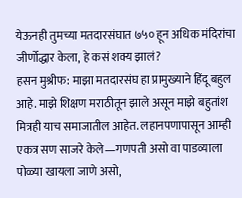येऊनही तुमच्या मतदारसंघात ७५० हून अधिक मंदिरांचा जीर्णोद्धार केला, हे कसं शक्य झालं?
हसन मुश्रीफ: माझा मतदारसंघ हा प्रामुख्याने हिंदू बहुल आहे. माझे शिक्षण मराठीतून झाले असून माझे बहुतांश मित्रही याच समाजातील आहेत. लहानपणापासून आम्ही एकत्र सण साजरे केले—गणपती असो वा पाडव्याला पोळ्या खायला जाणे असो,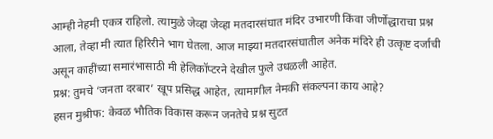आम्ही नेहमी एकत्र राहिलो. त्यामुळे जेव्हा जेव्हा मतदारसंघात मंदिर उभारणी किंवा जीर्णोद्धाराचा प्रश्न आला, तेव्हा मी त्यात हिरिरीने भाग घेतला. आज माझ्या मतदारसंघातील अनेक मंदिरे ही उत्कृष्ट दर्जाची असून काहींच्या समारंभासाठी मी हेलिकॉप्टरने देखील फुले उधळली आहेत.
प्रश्न: तुमचे ‘जनता दरबार’ खूप प्रसिद्ध आहेत, त्यामागील नेमकी संकल्पना काय आहे?
हसन मुश्रीफ: केवळ भौतिक विकास करून जनतेचे प्रश्न सुटत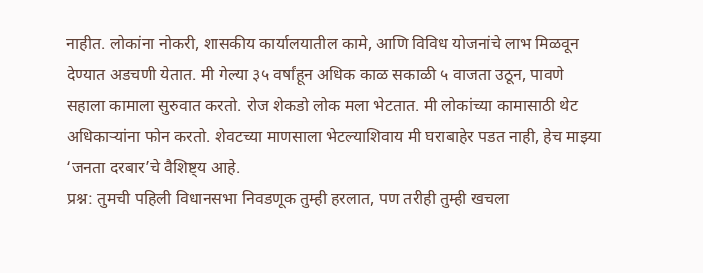नाहीत. लोकांना नोकरी, शासकीय कार्यालयातील कामे, आणि विविध योजनांचे लाभ मिळवून देण्यात अडचणी येतात. मी गेल्या ३५ वर्षांहून अधिक काळ सकाळी ५ वाजता उठून, पावणे सहाला कामाला सुरुवात करतो. रोज शेकडो लोक मला भेटतात. मी लोकांच्या कामासाठी थेट अधिकाऱ्यांना फोन करतो. शेवटच्या माणसाला भेटल्याशिवाय मी घराबाहेर पडत नाही, हेच माझ्या ‘जनता दरबार’चे वैशिष्ट्य आहे.
प्रश्न: तुमची पहिली विधानसभा निवडणूक तुम्ही हरलात, पण तरीही तुम्ही खचला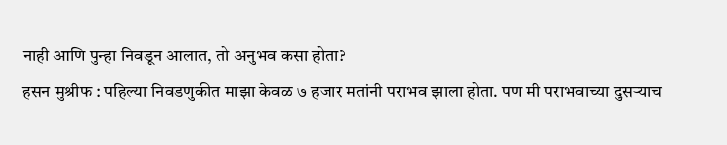नाही आणि पुन्हा निवडून आलात, तो अनुभव कसा होता?
हसन मुश्रीफ : पहिल्या निवडणुकीत माझा केवळ ७ हजार मतांनी पराभव झाला होता. पण मी पराभवाच्या दुसऱ्याच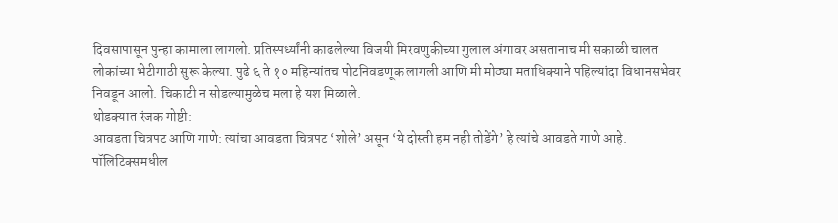दिवसापासून पुन्हा कामाला लागलो. प्रतिस्पर्ध्यांनी काढलेल्या विजयी मिरवणुकीच्या गुलाल अंगावर असतानाच मी सकाळी चालत लोकांच्या भेटीगाठी सुरू केल्या. पुढे ६ ते १० महिन्यांतच पोटनिवडणूक लागली आणि मी मोठ्या मताधिक्याने पहिल्यांदा विधानसभेवर निवडून आलो. चिकाटी न सोडल्यामुळेच मला हे यश मिळाले.
थोडक्यात रंजक गोष्टी:
आवडता चित्रपट आणि गाणे: त्यांचा आवडता चित्रपट ‘शोले’ असून ‘ये दोस्ती हम नही तोडेंगे’ हे त्यांचे आवडते गाणे आहे.
पॉलिटिक्समधील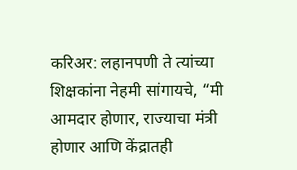करिअर: लहानपणी ते त्यांच्या शिक्षकांना नेहमी सांगायचे, “मी आमदार होणार, राज्याचा मंत्री होणार आणि केंद्रातही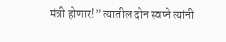मंत्री होणार!” त्यातील दोन स्वप्ने त्यांनी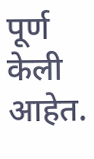पूर्ण केली आहेत.